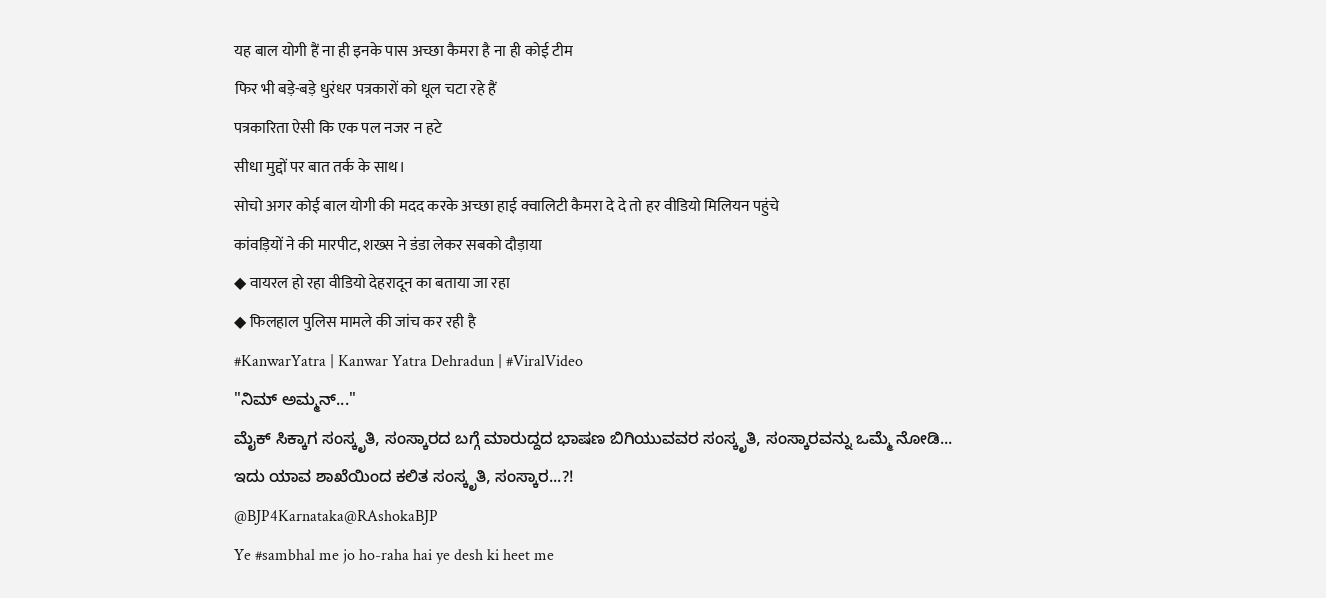यह बाल योगी हैं ना ही इनके पास अच्छा कैमरा है ना ही कोई टीम
फिर भी बड़े-बड़े धुरंधर पत्रकारों को धूल चटा रहे हैं
पत्रकारिता ऐसी कि एक पल नजर न हटे
सीधा मुद्दों पर बात तर्क के साथ।
सोचो अगर कोई बाल योगी की मदद करके अच्छा हाई क्वालिटी कैमरा दे दे तो हर वीडियो मिलियन पहुंचे
कांवड़ियों ने की मारपीट, शख्स ने डंडा लेकर सबको दौड़ाया
◆ वायरल हो रहा वीडियो देहरादून का बताया जा रहा
◆ फिलहाल पुलिस मामले की जांच कर रही है
#KanwarYatra | Kanwar Yatra Dehradun | #ViralVideo
"ನಿಮ್ ಅಮ್ಮನ್..."
ಮೈಕ್ ಸಿಕ್ಕಾಗ ಸಂಸ್ಕೃತಿ, ಸಂಸ್ಕಾರದ ಬಗ್ಗೆ ಮಾರುದ್ದದ ಭಾಷಣ ಬಿಗಿಯುವವರ ಸಂಸ್ಕೃತಿ, ಸಂಸ್ಕಾರವನ್ನು ಒಮ್ಮೆ ನೋಡಿ...
ಇದು ಯಾವ ಶಾಖೆಯಿಂದ ಕಲಿತ ಸಂಸ್ಕೃತಿ, ಸಂಸ್ಕಾರ...?!
@BJP4Karnataka@RAshokaBJP
Ye #sambhal me jo ho-raha hai ye desh ki heet me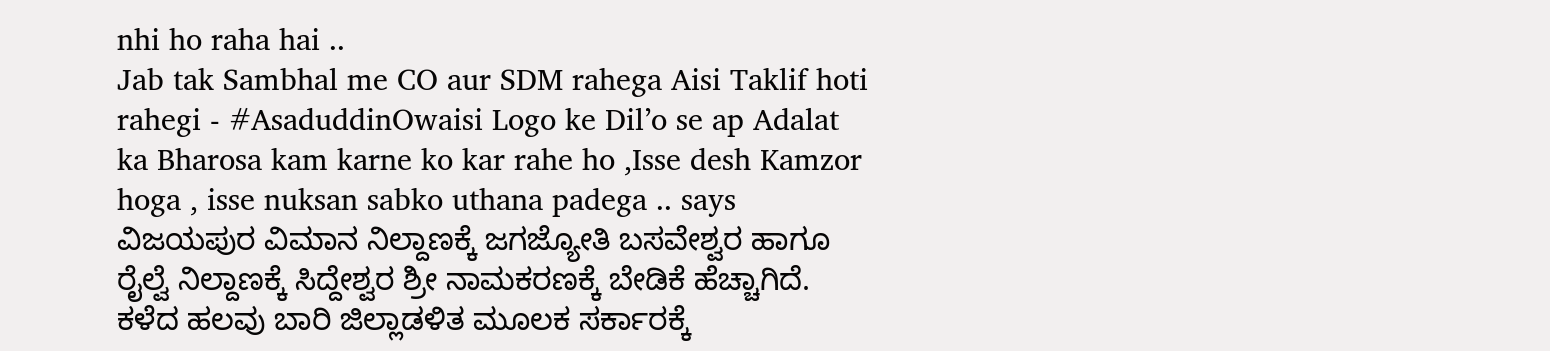nhi ho raha hai ..
Jab tak Sambhal me CO aur SDM rahega Aisi Taklif hoti rahegi - #AsaduddinOwaisi Logo ke Dil’o se ap Adalat ka Bharosa kam karne ko kar rahe ho ,Isse desh Kamzor hoga , isse nuksan sabko uthana padega .. says
ವಿಜಯಪುರ ವಿಮಾನ ನಿಲ್ದಾಣಕ್ಕೆ ಜಗಜ್ಯೋತಿ ಬಸವೇಶ್ವರ ಹಾಗೂ ರೈಲ್ವೆ ನಿಲ್ದಾಣಕ್ಕೆ ಸಿದ್ದೇಶ್ವರ ಶ್ರೀ ನಾಮಕರಣಕ್ಕೆ ಬೇಡಿಕೆ ಹೆಚ್ಚಾಗಿದೆ. ಕಳೆದ ಹಲವು ಬಾರಿ ಜಿಲ್ಲಾಡಳಿತ ಮೂಲಕ ಸರ್ಕಾರಕ್ಕೆ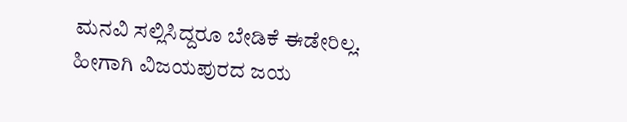ಮನವಿ ಸಲ್ಲಿಸಿದ್ದರೂ ಬೇಡಿಕೆ ಈಡೇರಿಲ್ಲ. ಹೀಗಾಗಿ ವಿಜಯಪುರದ ಜಯ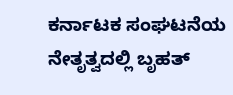ಕರ್ನಾಟಕ ಸಂಘಟನೆಯ ನೇತೃತ್ವದಲ್ಲಿ ಬೃಹತ್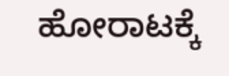ಹೋರಾಟಕ್ಕೆ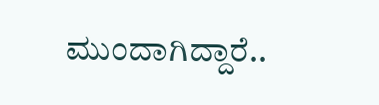ಮುಂದಾಗಿದ್ದಾರೆ..